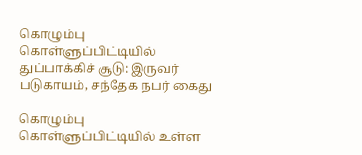கொழும்பு கொள்ளுப்பிட்டியில் துப்பாக்கிச் சூடு: இருவர் படுகாயம், சந்தேக நபர் கைது

கொழும்பு கொள்ளுப்பிட்டியில் உள்ள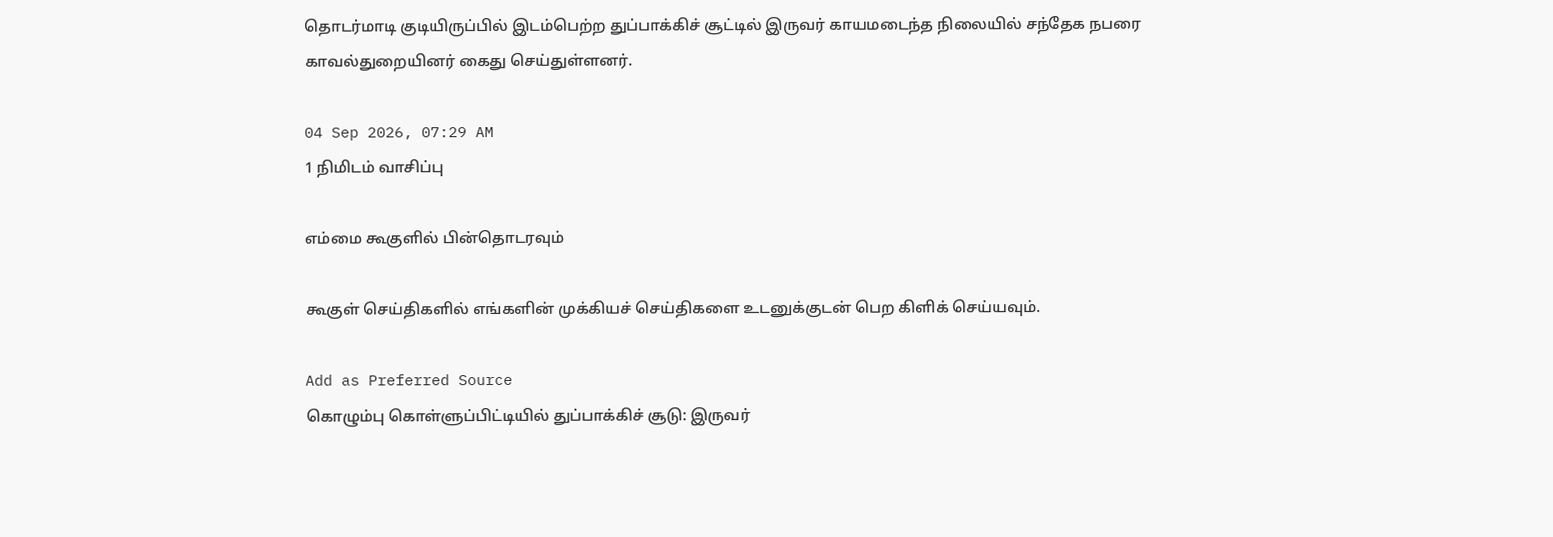தொடர்மாடி குடியிருப்பில் இடம்பெற்ற துப்பாக்கிச் சூட்டில் இருவர் காயமடைந்த நிலையில் சந்தேக நபரை காவல்துறையினர் கைது செய்துள்ளனர்.

04 Sep 2026, 07:29 AM
1 நிமிடம் வாசிப்பு

எம்மை கூகுளில் பின்தொடரவும்

கூகுள் செய்திகளில் எங்களின் முக்கியச் செய்திகளை உடனுக்குடன் பெற கிளிக் செய்யவும்.

Add as Preferred Source
கொழும்பு கொள்ளுப்பிட்டியில் துப்பாக்கிச் சூடு: இருவர்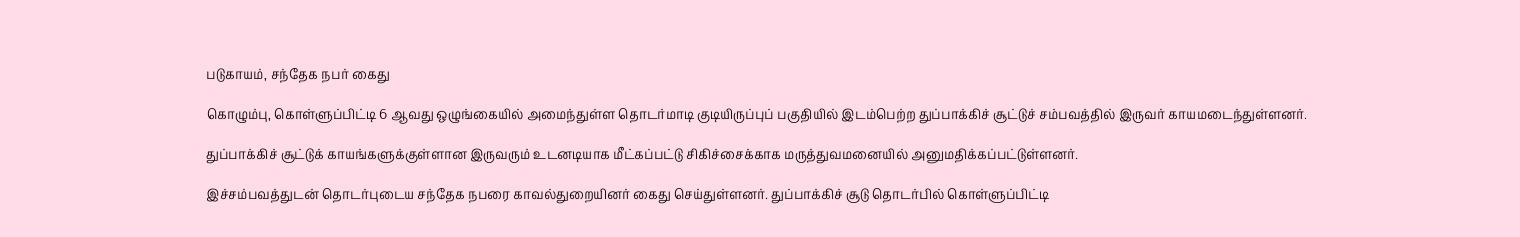படுகாயம், சந்தேக நபர் கைது

கொழும்பு, கொள்ளுப்பிட்டி 6 ஆவது ஒழுங்கையில் அமைந்துள்ள தொடர்மாடி குடியிருப்புப் பகுதியில் இடம்பெற்ற துப்பாக்கிச் சூட்டுச் சம்பவத்தில் இருவர் காயமடைந்துள்ளனர்.

துப்பாக்கிச் சூட்டுக் காயங்களுக்குள்ளான இருவரும் உடனடியாக மீட்கப்பட்டு சிகிச்சைக்காக மருத்துவமனையில் அனுமதிக்கப்பட்டுள்ளனர்.

இச்சம்பவத்துடன் தொடர்புடைய சந்தேக நபரை காவல்துறையினர் கைது செய்துள்ளனர். துப்பாக்கிச் சூடு தொடர்பில் கொள்ளுப்பிட்டி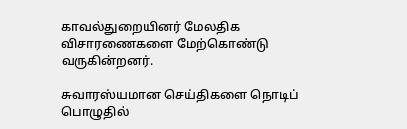காவல்துறையினர் மேலதிக விசாரணைகளை மேற்கொண்டு வருகின்றனர்.

சுவாரஸ்யமான செய்திகளை நொடிப் பொழுதில்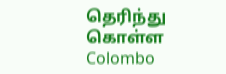தெரிந்து கொள்ள Colombo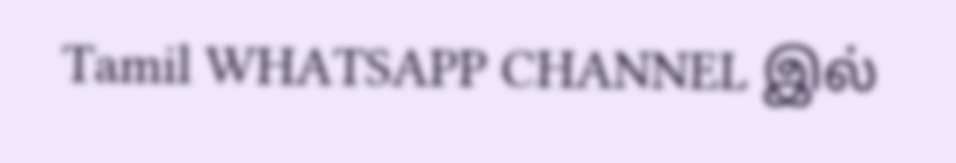Tamil WHATSAPP CHANNEL இல்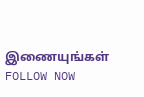இணையுங்கள் FOLLOW NOW